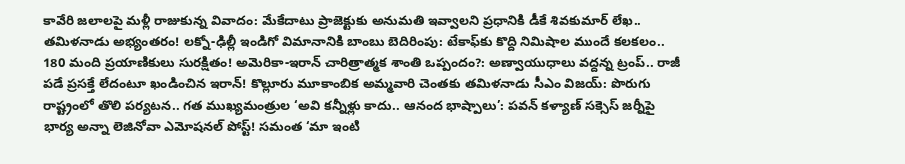కావేరి జలాలపై మళ్లీ రాజుకున్న వివాదం: మేకేదాటు ప్రాజెక్టుకు అనుమతి ఇవ్వాలని ప్రధానికి డీకే శివకుమార్ లేఖ.. తమిళనాడు అభ్యంతరం! లక్నో-ఢిల్లీ ఇండిగో విమానానికి బాంబు బెదిరింపు: టేకాఫ్‌కు కొద్ది నిమిషాల ముందే కలకలం.. 180 మంది ప్రయాణికులు సురక్షితం! అమెరికా-ఇరాన్ చారిత్రాత్మక శాంతి ఒప్పందం?: అణ్వాయుధాలు వద్దన్న ట్రంప్.. రాజీ పడే ప్రసక్తే లేదంటూ ఖండించిన ఇరాన్! కొల్లూరు మూకాంబిక అమ్మవారి చెంతకు తమిళనాడు సీఎం విజయ్: పొరుగు రాష్ట్రంలో తొలి పర్యటన.. గత ముఖ్యమంత్రుల ‘అవి కన్నీళ్లు కాదు.. ఆనంద భాష్పాలు’: పవన్ కళ్యాణ్ సక్సెస్ జర్నీపై భార్య అన్నా లెజినోవా ఎమోషనల్ పోస్ట్! సమంత ‘మా ఇంటి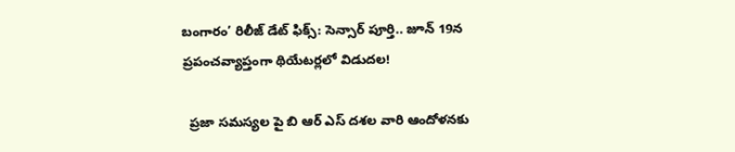బంగారం’ రిలీజ్ డేట్ ఫిక్స్: సెన్సార్ పూర్తి.. జూన్ 19న ప్రపంచవ్యాప్తంగా థియేటర్లలో విడుదల!

  ప్రజా సమస్యల పై బి ఆర్ ఎస్ దశల వారి ఆందోళనకు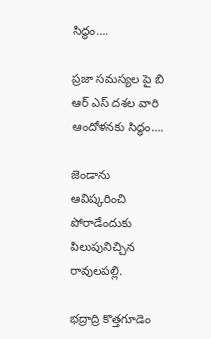సిద్ధం….

ప్రజా సమస్యల పై బి ఆర్ ఎస్ దశల వారి ఆందోళనకు సిద్ధం….

జెండాను ఆవిష్కరించి  పోరాడేందుకు పిలుపునిచ్చిన రావులపల్లి.

భద్రాద్రి కొత్తగూడెం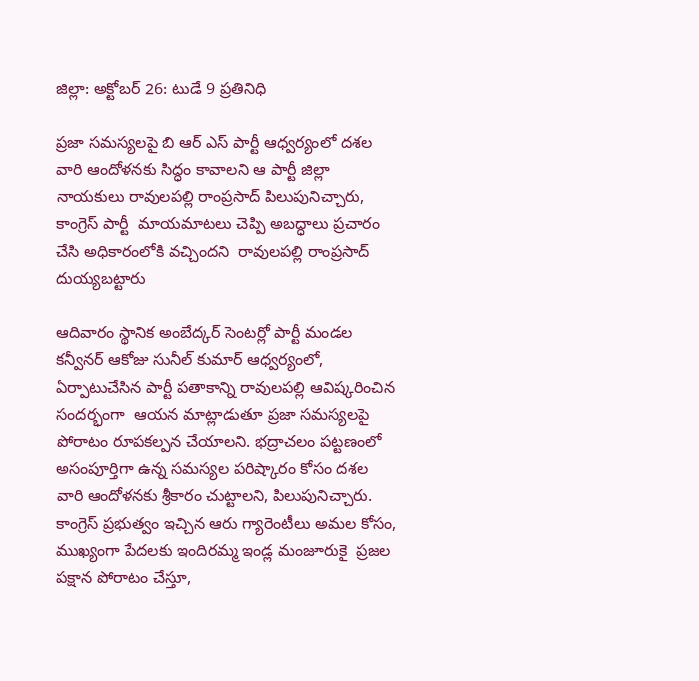జిల్లా: అక్టోబర్ 26: టుడే 9 ప్రతినిధి

ప్రజా సమస్యలపై బి ఆర్ ఎస్ పార్టీ ఆధ్వర్యంలో దశల వారి ఆందోళనకు సిద్ధం కావాలని ఆ పార్టీ జిల్లా నాయకులు రావులపల్లి రాంప్రసాద్ పిలుపునిచ్చారు, కాంగ్రెస్ పార్టీ  మాయమాటలు చెప్పి అబద్ధాలు ప్రచారం చేసి అధికారంలోకి వచ్చిందని  రావులపల్లి రాంప్రసాద్ దుయ్యబట్టారు

ఆదివారం స్థానిక అంబేద్కర్ సెంటర్లో పార్టీ మండల కన్వీనర్ ఆకోజు సునీల్ కుమార్ ఆధ్వర్యంలో, ఏర్పాటుచేసిన పార్టీ పతాకాన్ని రావులపల్లి ఆవిష్కరించిన సందర్భంగా  ఆయన మాట్లాడుతూ ప్రజా సమస్యలపై పోరాటం రూపకల్పన చేయాలని. భద్రాచలం పట్టణంలో అసంపూర్తిగా ఉన్న సమస్యల పరిష్కారం కోసం దశల వారి ఆందోళనకు శ్రీకారం చుట్టాలని, పిలుపునిచ్చారు. కాంగ్రెస్ ప్రభుత్వం ఇచ్చిన ఆరు గ్యారెంటీలు అమల కోసం, ముఖ్యంగా పేదలకు ఇందిరమ్మ ఇండ్ల మంజూరుకై  ప్రజల పక్షాన పోరాటం చేస్తూ,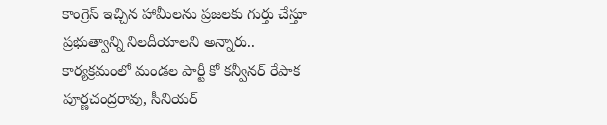కాంగ్రెస్ ఇచ్చిన హామీలను ప్రజలకు గుర్తు చేస్తూ ప్రభుత్వాన్ని నిలదీయాలని అన్నారు..
కార్యక్రమంలో మండల పార్టీ కో కన్వీనర్ రేపాక పూర్ణచంద్రరావు, సీనియర్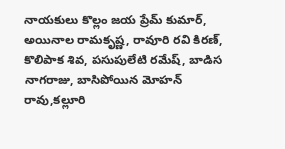నాయకులు కొల్లం జయ ప్రేమ్ కుమార్, అయినాల రామకృష్ణ, రావూరి రవి కిరణ్, కొలిపాక శివ, పసుపులేటి రమేష్, బాడిస నాగరాజు, బాసిపోయిన మోహన్ రావు,కల్లూరి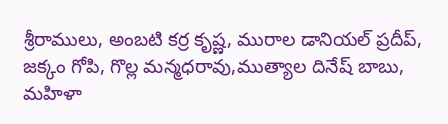శ్రీరాములు, అంబటి కర్ర కృష్ణ, మురాల డానియల్ ప్రదీప్, జక్కం గోపి, గొల్ల మన్మధరావు,ముత్యాల దినేష్ బాబు, మహిళా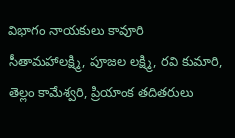విభాగం నాయకులు కావూరి సీతామహాలక్ష్మి, పూజల లక్ష్మి, రవి కుమారి, తెల్లం కామేశ్వరి, ప్రియాంక తదితరులు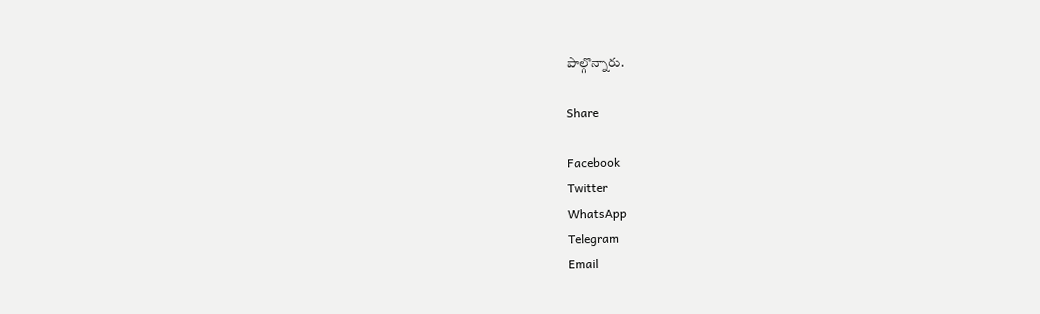పాల్గొన్నారు.

Share

Facebook
Twitter
WhatsApp
Telegram
Email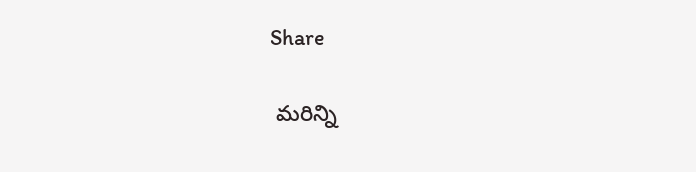Share

 మరిన్ని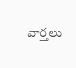వార్తలు